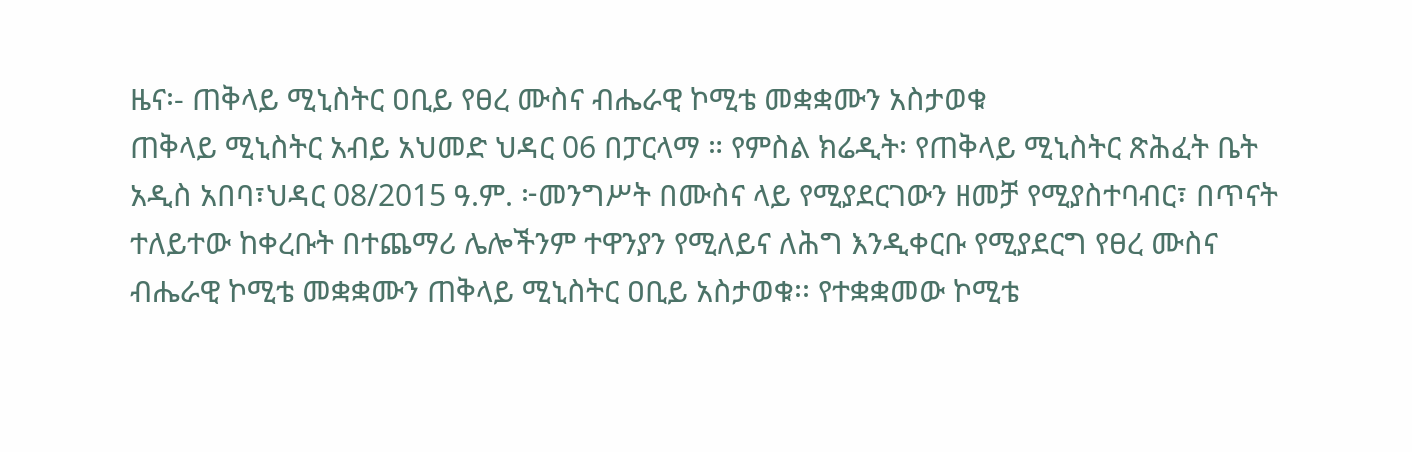ዜና፡- ጠቅላይ ሚኒስትር ዐቢይ የፀረ ሙስና ብሔራዊ ኮሚቴ መቋቋሙን አስታወቁ
ጠቅላይ ሚኒስትር አብይ አህመድ ህዳር 06 በፓርላማ ። የምስል ክሬዲት፡ የጠቅላይ ሚኒስትር ጽሕፈት ቤት አዲስ አበባ፣ህዳር 08/2015 ዓ.ም. ፦መንግሥት በሙስና ላይ የሚያደርገውን ዘመቻ የሚያስተባብር፣ በጥናት ተለይተው ከቀረቡት በተጨማሪ ሌሎችንም ተዋንያን የሚለይና ለሕግ እንዲቀርቡ የሚያደርግ የፀረ ሙስና ብሔራዊ ኮሚቴ መቋቋሙን ጠቅላይ ሚኒስትር ዐቢይ አስታወቁ፡፡ የተቋቋመው ኮሚቴ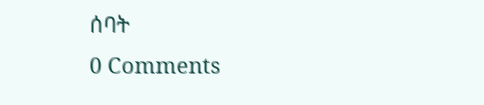ሰባት
0 Comments